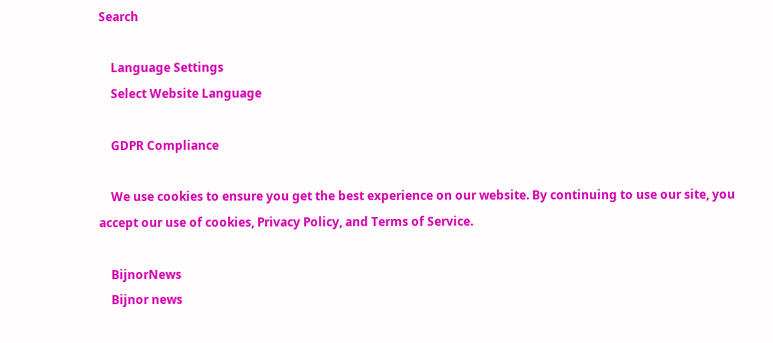Search

    Language Settings
    Select Website Language

    GDPR Compliance

    We use cookies to ensure you get the best experience on our website. By continuing to use our site, you accept our use of cookies, Privacy Policy, and Terms of Service.

    BijnorNews
    Bijnor news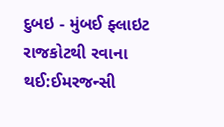દુબઇ - મુંબઈ ફ્લાઇટ રાજકોટથી રવાના થઈ:ઈમરજન્સી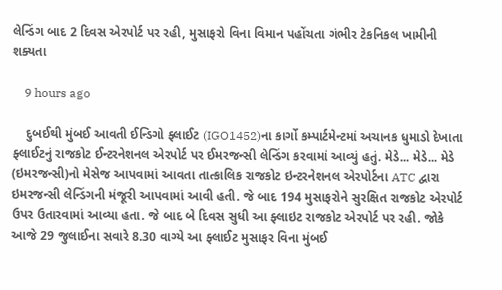લેન્ડિંગ બાદ 2 દિવસ એરપોર્ટ પર રહી, મુસાફરો વિના વિમાન પહોંચતા ગંભીર ટેકનિકલ ખામીની શક્યતા

    9 hours ago

    દુબઈથી મુંબઈ આવતી ઈન્ડિગો ફ્લાઈટ (IGO1452)ના કાર્ગો કમ્પાર્ટમેન્ટમાં અચાનક ધુમાડો દેખાતા ફ્લાઈટનું રાજકોટ ઈન્ટરનેશનલ એરપોર્ટ પર ઈમરજન્સી લેન્ડિંગ કરવામાં આવ્યું હતું. મેડે... મેડે... મેડે (ઇમરજન્સી)નો મેસેજ આપવામાં આવતા તાત્કાલિક રાજકોટ ઇન્ટરનેશનલ એરપોર્ટના ATC દ્વારા ઇમરજન્સી લેન્ડિંગની મંજૂરી આપવામાં આવી હતી. જે બાદ 194 મુસાફરોને સુરક્ષિત રાજકોટ એરપોર્ટ ઉપર ઉતારવામાં આવ્યા હતા. જે બાદ બે દિવસ સુધી આ ફ્લાઇટ રાજકોટ એરપોર્ટ પર રહી. જોકે આજે 29 જુલાઈના સવારે 8.30 વાગ્યે આ ફ્લાઈટ મુસાફર વિના મુંબઈ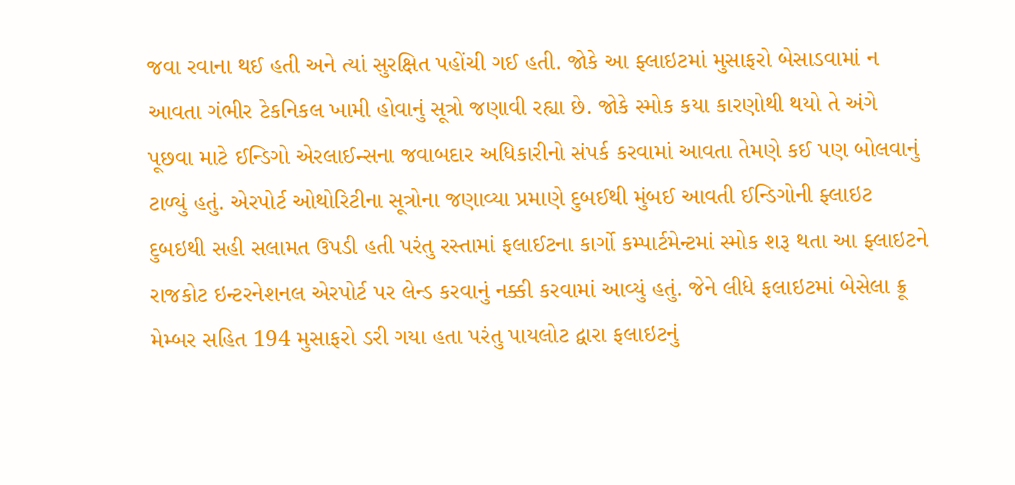જવા રવાના થઈ હતી અને ત્યાં સુરક્ષિત પહોંચી ગઈ હતી. જોકે આ ફ્લાઇટમાં મુસાફરો બેસાડવામાં ન આવતા ગંભીર ટેકનિકલ ખામી હોવાનું સૂત્રો જણાવી રહ્યા છે. જોકે સ્મોક કયા કારણોથી થયો તે અંગે પૂછવા માટે ઈન્ડિગો એરલાઈન્સના જવાબદાર અધિકારીનો સંપર્ક કરવામાં આવતા તેમણે કઈ પણ બોલવાનું ટાળ્યું હતું. એરપોર્ટ ઓથોરિટીના સૂત્રોના જણાવ્યા પ્રમાણે દુબઈથી મુંબઈ આવતી ઈન્ડિગોની ફ્લાઇટ દુબઇથી સહી સલામત ઉપડી હતી પરંતુ રસ્તામાં ફલાઈટના કાર્ગો કમ્પાર્ટમેન્ટમાં સ્મોક શરૂ થતા આ ફ્લાઇટને રાજકોટ ઇન્ટરનેશનલ એરપોર્ટ પર લેન્ડ કરવાનું નક્કી કરવામાં આવ્યું હતું. જેને લીધે ફલાઇટમાં બેસેલા ક્રૂ મેમ્બર સહિત 194 મુસાફરો ડરી ગયા હતા પરંતુ પાયલોટ દ્વારા ફલાઇટનું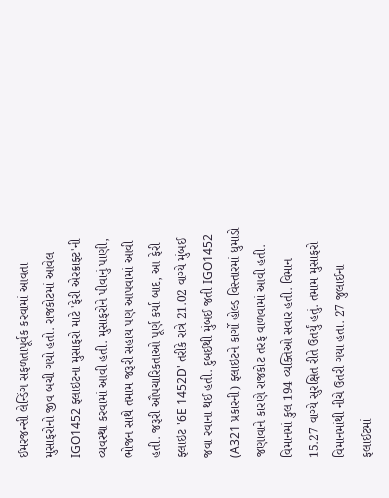ઈમરજન્સી લેન્ડિંગ સફળતાપૂર્વક કરવામાં આવતા મુસાફરોનો જીવ બચી ગયો હતો. રાજકોટમાં આવેલ IGO1452 ફ્લાઇટના મુસાફરો માટે 'ફેરી એરક્રાફ્ટ'ની વ્યવસ્થા કરવામાં આવી હતી. મુસાફરોને પીવાનું પાણી, ભોજન સાથે તમામ જરૂરી સહાય પણ આપવામાં આવી હતી. જરૂરી ઔપચારિકતાઓ પૂર્ણ કર્યા બાદ, આ ફેરી ફ્લાઇટ '6E 1452D' તરીકે રાત્રે 21.02 વાગ્યે મુંબઈ જવા રવાના થઈ હતી. દુબઈથી મુંબઈ જતી IGO1452 (A321 પ્રકારની) ફ્લાઇટને કાર્ગો હોલ્ડ વિસ્તારમાં ધુમાડો જણાવાને કારણે રાજકોટ તરફ વાળવામાં આવી હતી. વિમાનમાં કુલ 194 વ્યક્તિઓ સવાર હતી. વિમાન 15.27 વાગ્યે સુરક્ષિત રીતે ઉતર્યું હતું. તમામ મુસાફરો વિમાનમાંથી નીચે ઉતરી ગયા હતા. 27 જુલાઈના ફલાઈટમાં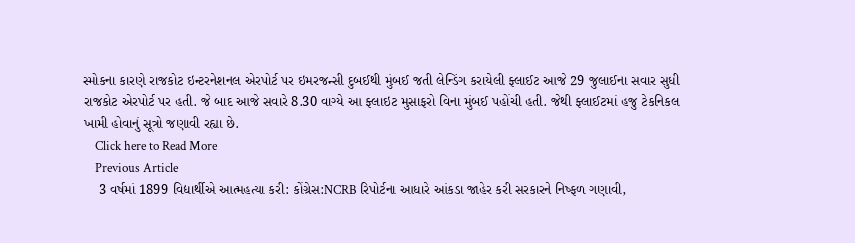સ્મોકના કારણે રાજકોટ ઇન્ટરનેશનલ એરપોર્ટ પર ઇમરજન્સી દુબઈથી મુંબઈ જતી લેન્ડિંગ કરાયેલી ફ્લાઈટ આજે 29 જુલાઈના સવાર સુધી રાજકોટ એરપોર્ટ પર હતી. જે બાદ આજે સવારે 8.30 વાગ્યે આ ફ્લાઇટ મુસાફરો વિના મુંબઈ પહોંચી હતી. જેથી ફ્લાઈટમાં હજુ ટેકનિકલ ખામી હોવાનું સૂત્રો જણાવી રહ્યા છે.
    Click here to Read More
    Previous Article
    3 વર્ષમાં 1899 વિદ્યાર્થીએ આત્મહત્યા કરી: કોંગ્રેસ:NCRB રિપોર્ટના આધારે આંકડા જાહેર કરી સરકારને નિષ્ફળ ગણાવી,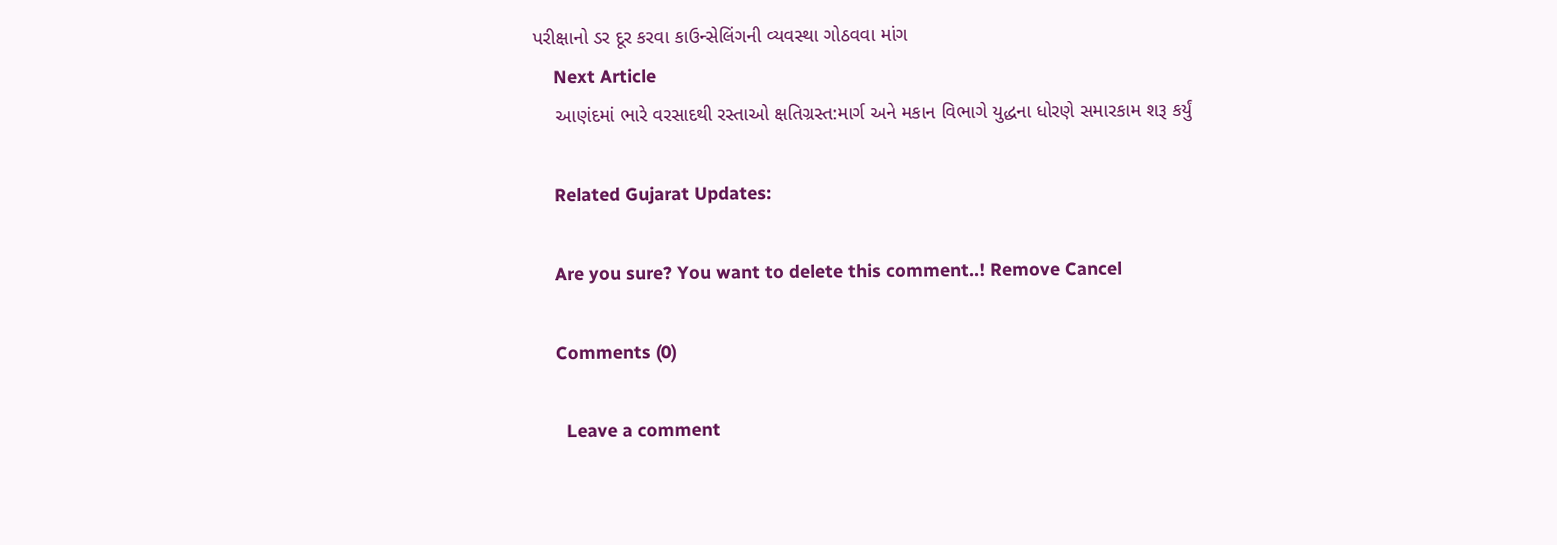પરીક્ષાનો ડર દૂર કરવા કાઉન્સેલિંગની વ્યવસ્થા ગોઠવવા માંગ
    Next Article
    આણંદમાં ભારે વરસાદથી રસ્તાઓ ક્ષતિગ્રસ્ત:માર્ગ અને મકાન વિભાગે યુદ્ધના ધોરણે સમારકામ શરૂ કર્યું

    Related Gujarat Updates:

    Are you sure? You want to delete this comment..! Remove Cancel

    Comments (0)

      Leave a comment